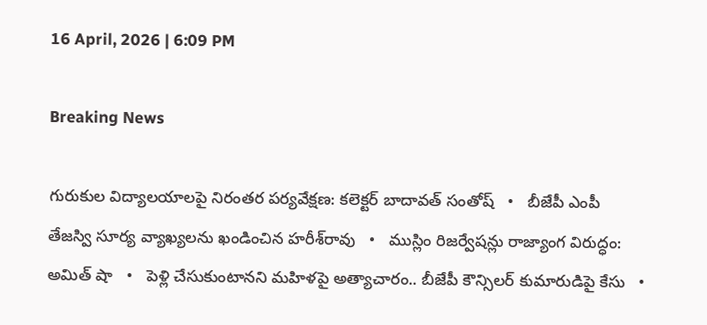16 April, 2026 | 6:09 PM

Breaking News

గురుకుల విద్యాలయాలపై నిరంతర పర్యవేక్షణ: కలెక్టర్ బాదావత్ సంతోష్   •   బీజేపీ ఎంపీ తేజస్వి సూర్య వ్యాఖ్యలను ఖండించిన హరీశ్‌రావు   •   ముస్లిం రిజర్వేషన్లు రాజ్యాంగ విరుద్ధం: అమిత్ షా   •   పెళ్లి చేసుకుంటానని మహిళపై అత్యాచారం.. బీజేపీ కౌన్సిలర్ కుమారుడిపై కేసు   •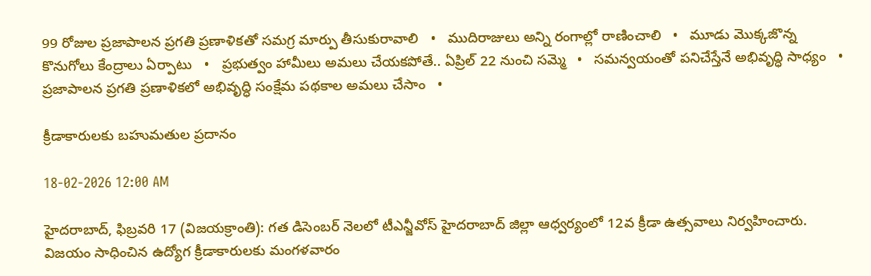99 రోజుల ప్రజాపాలన ప్రగతి ప్రణాళికతో సమగ్ర మార్పు తీసుకురావాలి   •   ముదిరాజులు అన్ని రంగాల్లో రాణించాలి   •   మూడు మొక్కజొన్న కొనుగోలు కేంద్రాలు ఏర్పాటు   •   ప్రభుత్వం హామీలు అమలు చేయకపోతే.. ఏప్రిల్ 22 నుంచి సమ్మె   •   సమన్వయంతో పనిచేస్తేనే అభివృద్ధి సాధ్యం   •   ప్రజాపాలన ప్రగతి ప్రణాళికలో అభివృద్ధి సంక్షేమ పథకాల అమలు చేసాం   •

క్రీడాకారులకు బహుమతుల ప్రదానం

18-02-2026 12:00 AM

హైదరాబాద్, ఫిబ్రవరి 17 (విజయక్రాంతి): గత డిసెంబర్ నెలలో టీఎన్జీవోస్ హైదరాబాద్ జిల్లా ఆధ్వర్యంలో 12వ క్రీడా ఉత్సవాలు నిర్వహించారు. విజయం సాధించిన ఉద్యోగ క్రీడాకారులకు మంగళవారం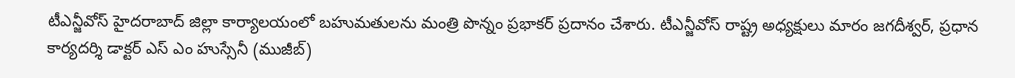టీఎన్జీవోస్ హైదరాబాద్ జిల్లా కార్యాలయంలో బహుమతులను మంత్రి పొన్నం ప్రభాకర్ ప్రదానం చేశారు. టీఎన్జీవోస్ రాష్ట్ర అధ్యక్షులు మారం జగదీశ్వర్, ప్రధాన కార్యదర్శి డాక్టర్ ఎస్ ఎం హుస్సేనీ (ముజీబ్)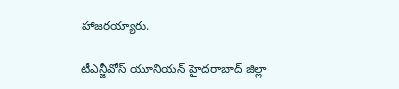హాజరయ్యారు.

టీఎన్జీవోస్ యూనియన్ హైదరాబాద్ జిల్లా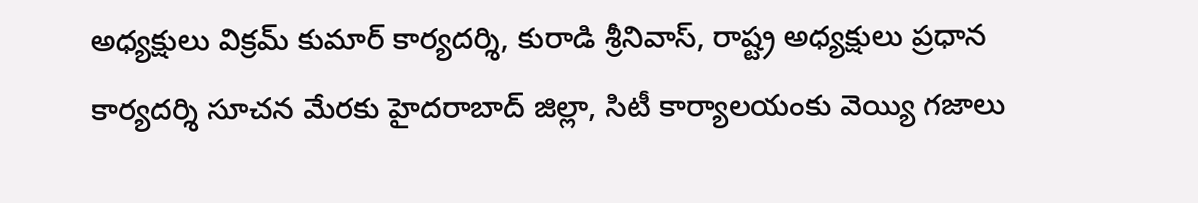అధ్యక్షులు విక్రమ్ కుమార్ కార్యదర్శి, కురాడి శ్రీనివాస్, రాష్ట్ర అధ్యక్షులు ప్రధాన కార్యదర్శి సూచన మేరకు హైదరాబాద్ జిల్లా, సిటీ కార్యాలయంకు వెయ్యి గజాలు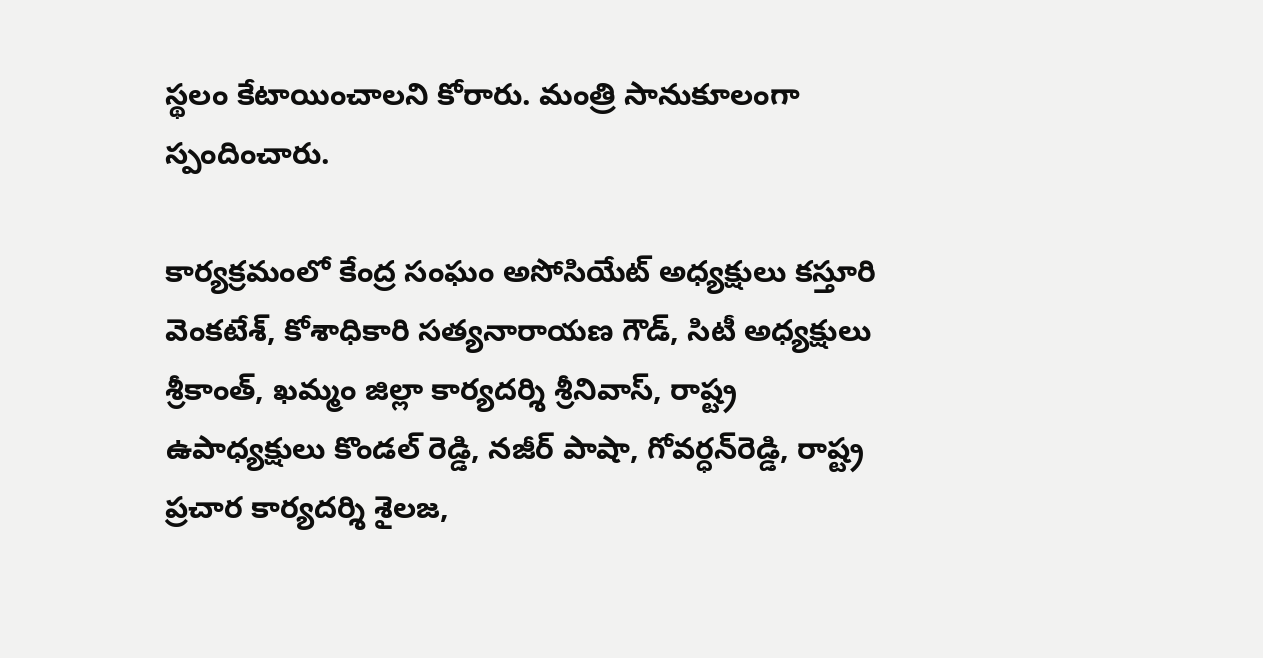స్థలం కేటాయించాలని కోరారు. మంత్రి సానుకూలంగా స్పందించారు.

కార్యక్రమంలో కేంద్ర సంఘం అసోసియేట్ అధ్యక్షులు కస్తూరి వెంకటేశ్, కోశాధికారి సత్యనారాయణ గౌడ్, సిటీ అధ్యక్షులు శ్రీకాంత్, ఖమ్మం జిల్లా కార్యదర్శి శ్రీనివాస్, రాష్ట్ర ఉపాధ్యక్షులు కొండల్ రెడ్డి, నజీర్ పాషా, గోవర్ధన్‌రెడ్డి, రాష్ట్ర ప్రచార కార్యదర్శి శైలజ,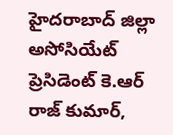హైదరాబాద్ జిల్లా అసోసియేట్ ప్రెసిడెంట్ కె.ఆర్ రాజ్ కుమార్,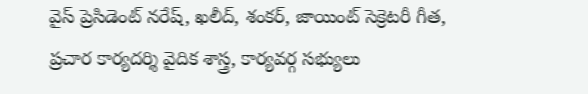వైస్ ప్రెసిడెంట్ నరేష్, ఖలీద్, శంకర్, జాయింట్ సెక్రెటరీ గీత, ప్రచార కార్యదర్శి వైదిక శాస్త్ర, కార్యవర్గ సభ్యులు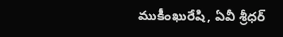ముకీంఖురేషి, ఏవీ శ్రీధర్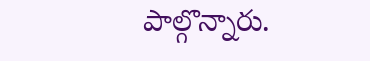పాల్గొన్నారు.